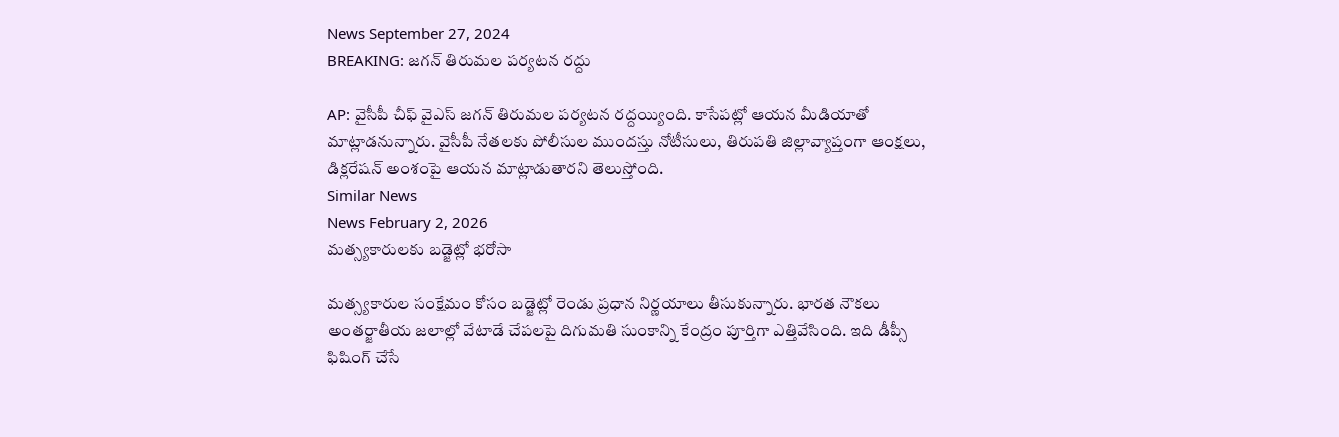News September 27, 2024
BREAKING: జగన్ తిరుమల పర్యటన రద్దు

AP: వైసీపీ చీఫ్ వైఎస్ జగన్ తిరుమల పర్యటన రద్దయ్యింది. కాసేపట్లో ఆయన మీడియాతో మాట్లాడనున్నారు. వైసీపీ నేతలకు పోలీసుల ముందస్తు నోటీసులు, తిరుపతి జిల్లావ్యాప్తంగా ఆంక్షలు, డిక్లరేషన్ అంశంపై ఆయన మాట్లాడుతారని తెలుస్తోంది.
Similar News
News February 2, 2026
మత్స్యకారులకు బడ్జెట్లో భరోసా

మత్స్యకారుల సంక్షేమం కోసం బడ్జెట్లో రెండు ప్రధాన నిర్ణయాలు తీసుకున్నారు. భారత నౌకలు అంతర్జాతీయ జలాల్లో వేటాడే చేపలపై దిగుమతి సుంకాన్ని కేంద్రం పూర్తిగా ఎత్తివేసింది. ఇది డీప్సీ ఫిషింగ్ చేసే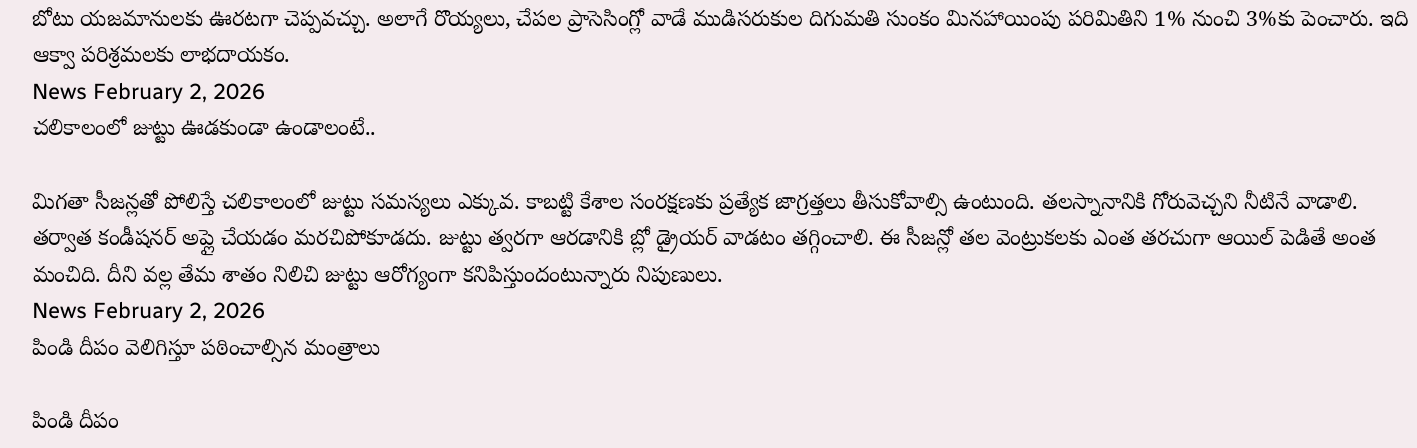బోటు యజమానులకు ఊరటగా చెప్పవచ్చు. అలాగే రొయ్యలు, చేపల ప్రాసెసింగ్లో వాడే ముడిసరుకుల దిగుమతి సుంకం మినహాయింపు పరిమితిని 1% నుంచి 3%కు పెంచారు. ఇది ఆక్వా పరిశ్రమలకు లాభదాయకం.
News February 2, 2026
చలికాలంలో జుట్టు ఊడకుండా ఉండాలంటే..

మిగతా సీజన్లతో పోలిస్తే చలికాలంలో జుట్టు సమస్యలు ఎక్కువ. కాబట్టి కేశాల సంరక్షణకు ప్రత్యేక జాగ్రత్తలు తీసుకోవాల్సి ఉంటుంది. తలస్నానానికి గోరువెచ్చని నీటినే వాడాలి. తర్వాత కండీషనర్ అప్లై చేయడం మరచిపోకూడదు. జుట్టు త్వరగా ఆరడానికి బ్లో డ్రైయర్ వాడటం తగ్గించాలి. ఈ సీజన్లో తల వెంట్రుకలకు ఎంత తరచుగా ఆయిల్ పెడితే అంత మంచిది. దీని వల్ల తేమ శాతం నిలిచి జుట్టు ఆరోగ్యంగా కనిపిస్తుందంటున్నారు నిపుణులు.
News February 2, 2026
పిండి దీపం వెలిగిస్తూ పఠించాల్సిన మంత్రాలు

పిండి దీపం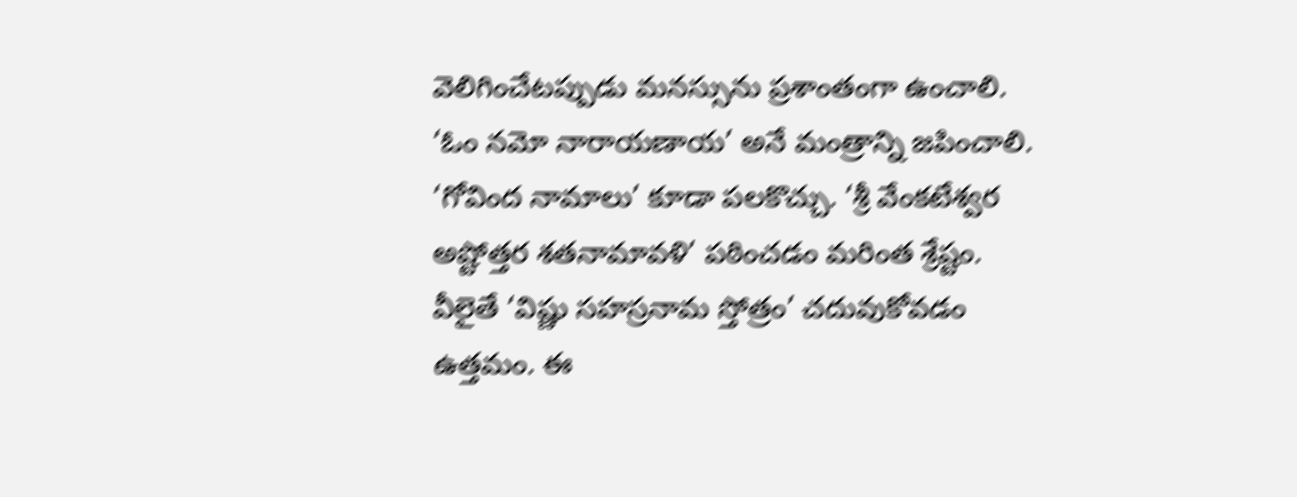వెలిగించేటప్పుడు మనస్సును ప్రశాంతంగా ఉంచాలి. ‘ఓం నమో నారాయణాయ’ అనే మంత్రాన్ని జపించాలి. ‘గోవింద నామాలు’ కూడా పలకొచ్చు. ‘శ్రీ వేంకటేశ్వర అష్టోత్తర శతనామావళి’ పఠించడం మరింత శ్రేష్టం. వీలైతే ‘విష్ణు సహస్రనామ స్తోత్రం’ చదువుకోవడం ఉత్తమం. ఈ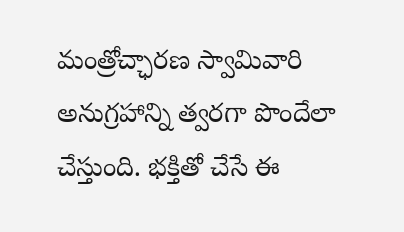మంత్రోచ్ఛారణ స్వామివారి అనుగ్రహాన్ని త్వరగా పొందేలా చేస్తుంది. భక్తితో చేసే ఈ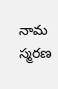నామ స్మరణ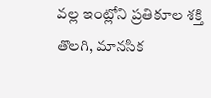వల్ల ఇంట్లోని ప్రతికూల శక్తి తొలగి, మానసిక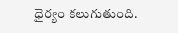ధైర్యం కలుగుతుంది.